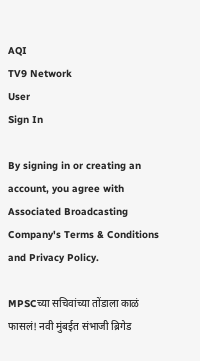AQI
TV9 Network
User
Sign In

By signing in or creating an account, you agree with Associated Broadcasting Company's Terms & Conditions and Privacy Policy.

MPSCच्या सचिवांच्या तोंडाला काळं फासलं! नवी मुंबईत संभाजी ब्रिगेड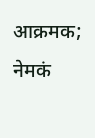आक्रमक; नेमकं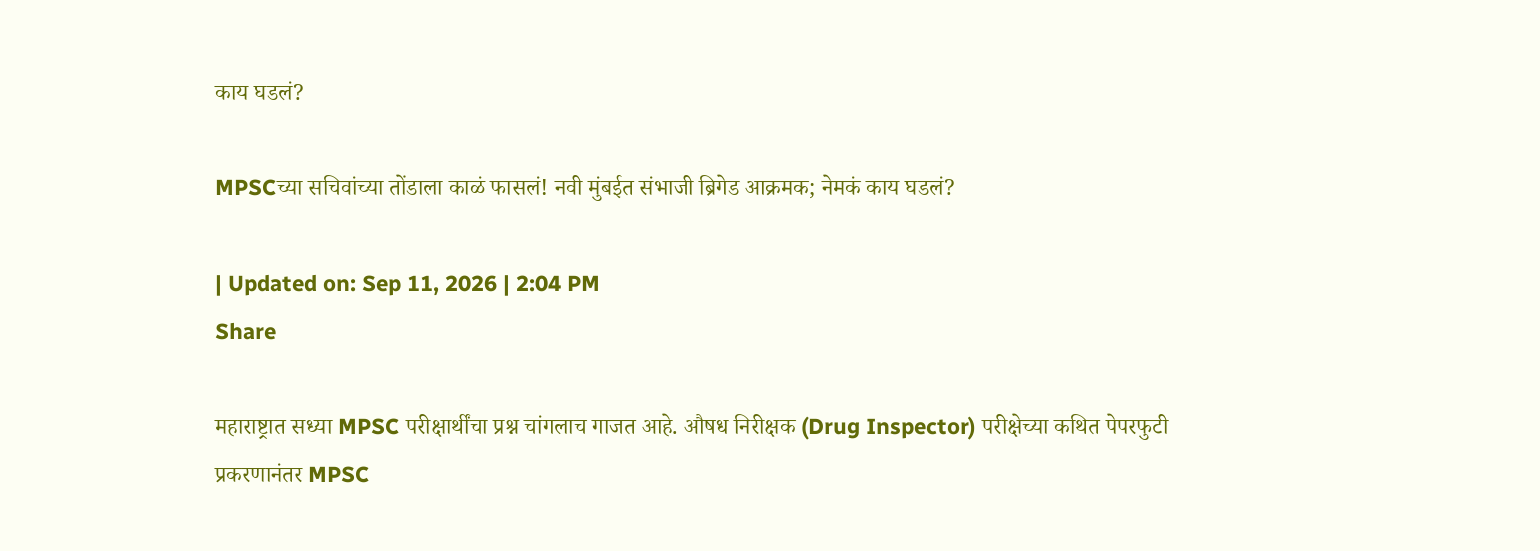काय घडलं?

MPSCच्या सचिवांच्या तोंडाला काळं फासलं! नवी मुंबईत संभाजी ब्रिगेड आक्रमक; नेमकं काय घडलं?

| Updated on: Sep 11, 2026 | 2:04 PM
Share

महाराष्ट्रात सध्या MPSC परीक्षार्थींचा प्रश्न चांगलाच गाजत आहे. औषध निरीक्षक (Drug Inspector) परीक्षेच्या कथित पेपरफुटी प्रकरणानंतर MPSC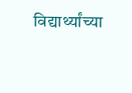विद्यार्थ्यांच्या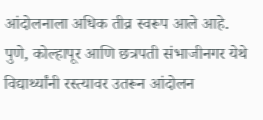आंदोलनाला अधिक तीव्र स्वरूप आले आहे. पुणे, कोल्हापूर आणि छत्रपती संभाजीनगर येथे विद्यार्थ्यांनी रस्त्यावर उतरून आंदोलन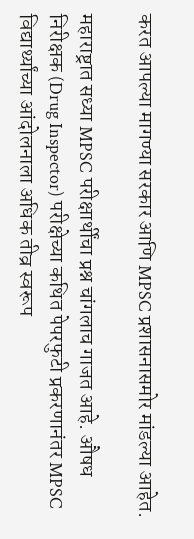करत आपल्या मागण्या सरकार आणि MPSC प्रशासनासमोर मांडल्या आहेत.

महाराष्ट्रात सध्या MPSC परीक्षार्थींचा प्रश्न चांगलाच गाजत आहे. औषध निरीक्षक (Drug Inspector) परीक्षेच्या कथित पेपरफुटी प्रकरणानंतर MPSC विद्यार्थ्यांच्या आंदोलनाला अधिक तीव्र स्वरूप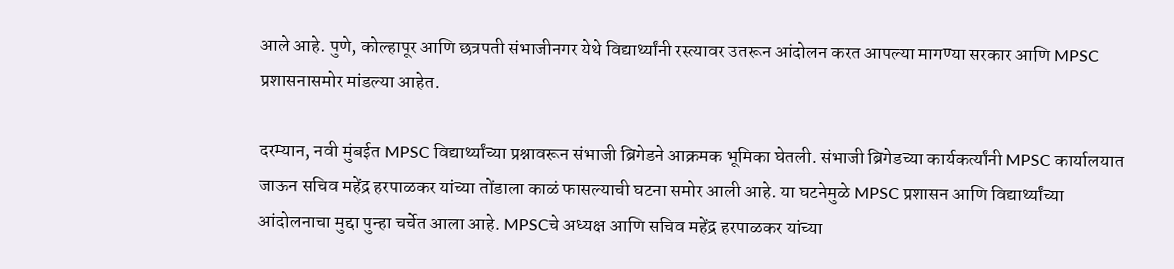आले आहे. पुणे, कोल्हापूर आणि छत्रपती संभाजीनगर येथे विद्यार्थ्यांनी रस्त्यावर उतरून आंदोलन करत आपल्या मागण्या सरकार आणि MPSC प्रशासनासमोर मांडल्या आहेत.

दरम्यान, नवी मुंबईत MPSC विद्यार्थ्यांच्या प्रश्नावरून संभाजी ब्रिगेडने आक्रमक भूमिका घेतली. संभाजी ब्रिगेडच्या कार्यकर्त्यांनी MPSC कार्यालयात जाऊन सचिव महेंद्र हरपाळकर यांच्या तोंडाला काळं फासल्याची घटना समोर आली आहे. या घटनेमुळे MPSC प्रशासन आणि विद्यार्थ्यांच्या आंदोलनाचा मुद्दा पुन्हा चर्चेत आला आहे. MPSCचे अध्यक्ष आणि सचिव महेंद्र हरपाळकर यांच्या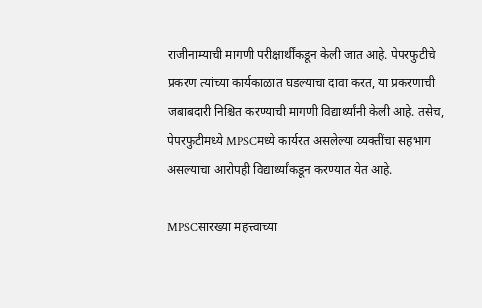राजीनाम्याची मागणी परीक्षार्थींकडून केली जात आहे. पेपरफुटीचे प्रकरण त्यांच्या कार्यकाळात घडल्याचा दावा करत, या प्रकरणाची जबाबदारी निश्चित करण्याची मागणी विद्यार्थ्यांनी केली आहे. तसेच, पेपरफुटीमध्ये MPSCमध्ये कार्यरत असलेल्या व्यक्तींचा सहभाग असल्याचा आरोपही विद्यार्थ्यांकडून करण्यात येत आहे.

MPSCसारख्या महत्त्वाच्या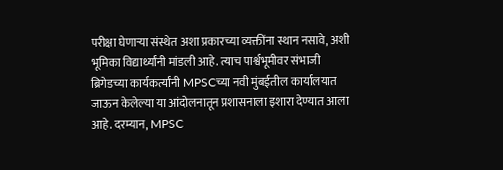परीक्षा घेणाऱ्या संस्थेत अशा प्रकारच्या व्यक्तींना स्थान नसावे, अशी भूमिका विद्यार्थ्यांनी मांडली आहे. त्याच पार्श्वभूमीवर संभाजी ब्रिगेडच्या कार्यकर्त्यांनी MPSCच्या नवी मुंबईतील कार्यालयात जाऊन केलेल्या या आंदोलनातून प्रशासनाला इशारा देण्यात आला आहे. दरम्यान, MPSC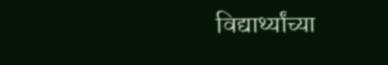विद्यार्थ्यांच्या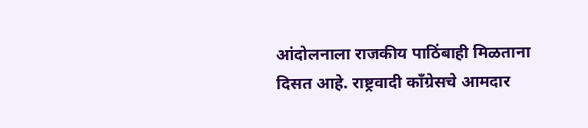आंदोलनाला राजकीय पाठिंबाही मिळताना दिसत आहे. राष्ट्रवादी काँग्रेसचे आमदार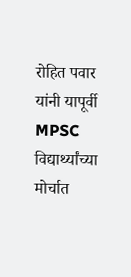रोहित पवार यांनी यापूर्वी MPSC विद्यार्थ्यांच्या मोर्चात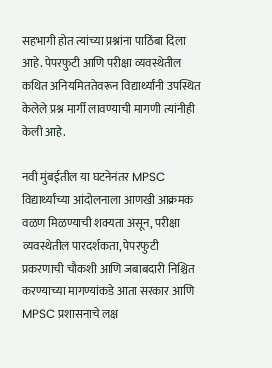सहभागी होत त्यांच्या प्रश्नांना पाठिंबा दिला आहे. पेपरफुटी आणि परीक्षा व्यवस्थेतील कथित अनियमिततेवरून विद्यार्थ्यांनी उपस्थित केलेले प्रश्न मार्गी लावण्याची मागणी त्यांनीही केली आहे.

नवी मुंबईतील या घटनेनंतर MPSC विद्यार्थ्यांच्या आंदोलनाला आणखी आक्रमक वळण मिळण्याची शक्यता असून, परीक्षा व्यवस्थेतील पारदर्शकता, पेपरफुटी प्रकरणाची चौकशी आणि जबाबदारी निश्चित करण्याच्या मागण्यांकडे आता सरकार आणि MPSC प्रशासनाचे लक्ष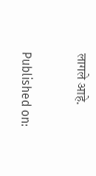लागले आहे.

Published on: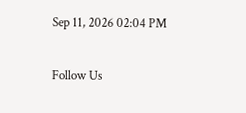Sep 11, 2026 02:04 PM

Follow Us